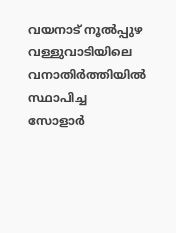വയനാട് നൂൽപ്പുഴ വള്ളുവാടിയിലെ വനാതിർത്തിയിൽ സ്ഥാപിച്ച സോളാർ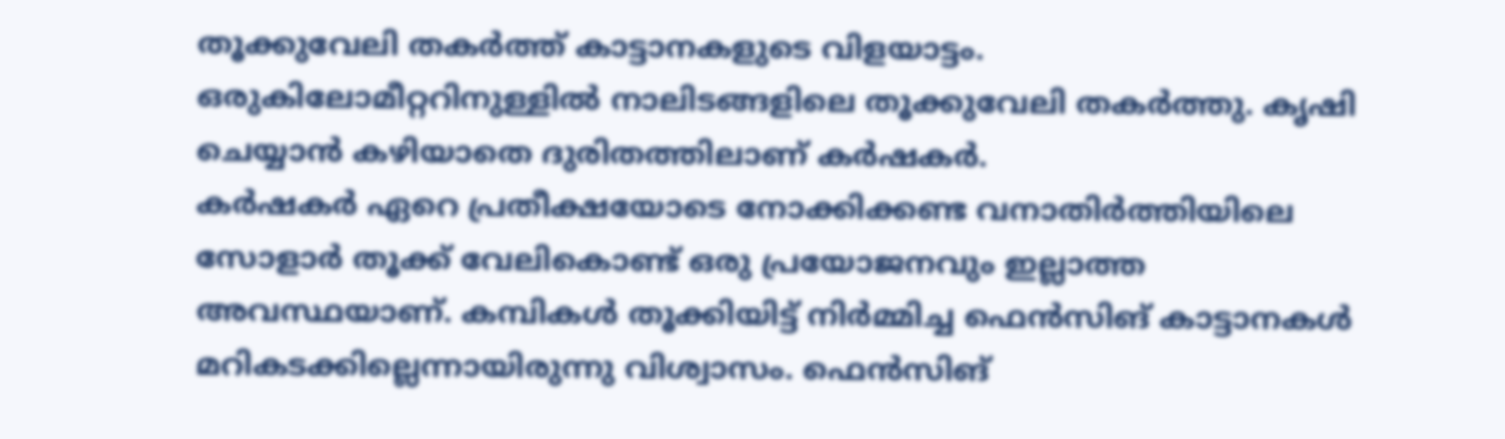തൂക്കുവേലി തകർത്ത് കാട്ടാനകളുടെ വിളയാട്ടം. ഒരുകിലോമീറ്ററിനുള്ളിൽ നാലിടങ്ങളിലെ തൂക്കുവേലി തകർത്തു. കൃഷി ചെയ്യാൻ കഴിയാതെ ദുരിതത്തിലാണ് കർഷകർ.
കർഷകർ ഏറെ പ്രതീക്ഷയോടെ നോക്കിക്കണ്ട വനാതിർത്തിയിലെ സോളാർ തൂക്ക് വേലികൊണ്ട് ഒരു പ്രയോജനവും ഇല്ലാത്ത അവസ്ഥയാണ്. കമ്പികൾ തൂക്കിയിട്ട് നിർമ്മിച്ച ഫെൻസിങ് കാട്ടാനകൾ മറികടക്കില്ലെന്നായിരുന്നു വിശ്വാസം. ഫെൻസിങ്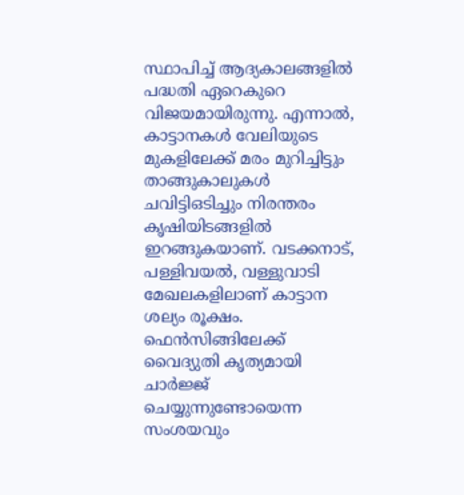സ്ഥാപിച്ച് ആദ്യകാലങ്ങളിൽ പദ്ധതി ഏറെകുറെ വിജയമായിരുന്നു. എന്നാൽ, കാട്ടാനകൾ വേലിയുടെ മുകളിലേക്ക് മരം മുറിച്ചിട്ടും താങ്ങുകാലുകൾ ചവിട്ടിഒടിച്ചും നിരന്തരം കൃഷിയിടങ്ങളിൽ ഇറങ്ങുകയാണ്. വടക്കനാട്, പള്ളിവയൽ, വള്ളുവാടി മേഖലകളിലാണ് കാട്ടാന ശല്യം രൂക്ഷം.
ഫെൻസിങ്ങിലേക്ക് വൈദ്യുതി കൃത്യമായി ചാർജ്ജ് ചെയ്യുന്നുണ്ടോയെന്ന സംശയവും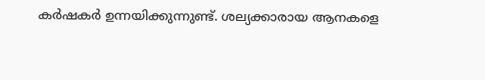കർഷകർ ഉന്നയിക്കുന്നുണ്ട്. ശല്യക്കാരായ ആനകളെ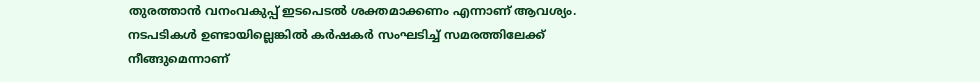തുരത്താൻ വനംവകുപ്പ് ഇടപെടൽ ശക്തമാക്കണം എന്നാണ് ആവശ്യം. നടപടികൾ ഉണ്ടായില്ലെങ്കിൽ കർഷകർ സംഘടിച്ച് സമരത്തിലേക്ക് നീങ്ങുമെന്നാണ്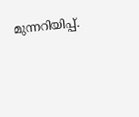മുന്നറിയിപ്പ്.